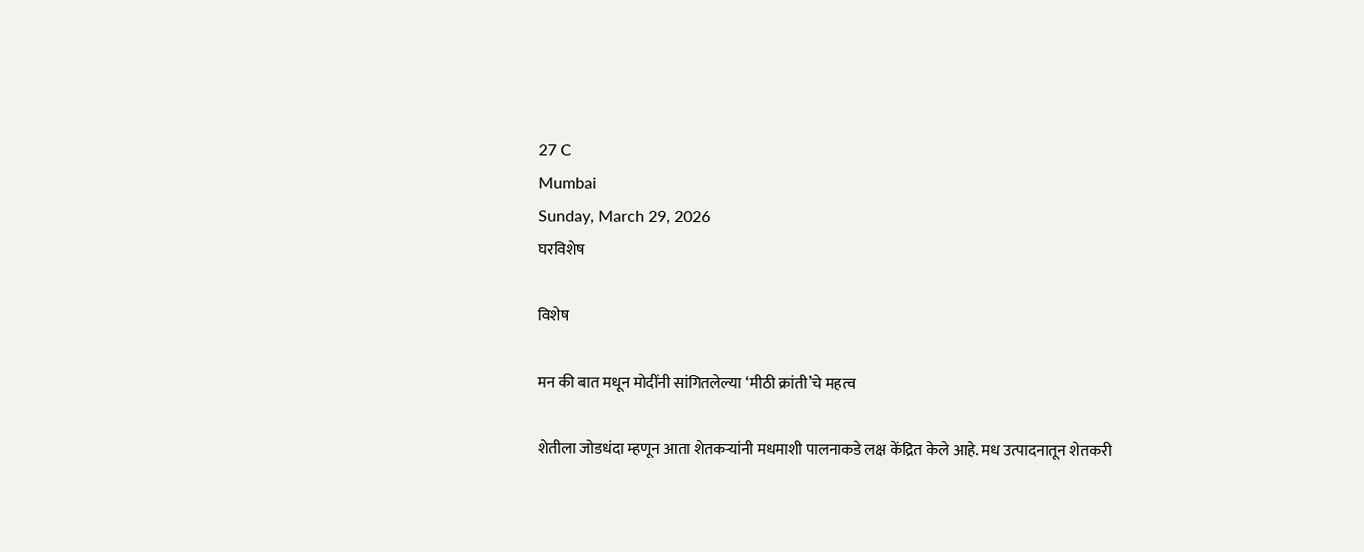27 C
Mumbai
Sunday, March 29, 2026
घरविशेष

विशेष

मन की बात मधून मोदींनी सांगितलेल्या ‘मीठी क्रांती’चे महत्व

शेतीला जोडधंदा म्हणून आता शेतकऱ्यांनी मधमाशी पालनाकडे लक्ष केंद्रित केले आहे. मध उत्पादनातून शेतकरी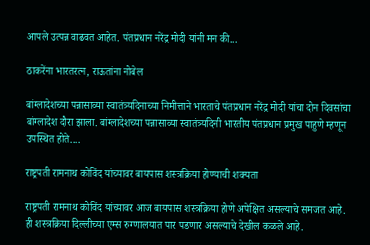आपले उत्पन्न वाढवत आहेत. पंतप्रधान नरेंद्र मोदी यांनी मन की...

ठाकरेंना भारतरत्न, राऊतांना नोबेल

बांग्लादेशच्या पन्नासाव्या स्वातंत्र्यदिनाच्या निमीत्ताने भारताचे पंतप्रधान नरेंद्र मोदी यांचा दोन दिवसांचा बांग्लादेश दौरा झाला. बांग्लादेशच्या पन्नासाव्या स्वातंत्र्यदिनी भारतीय पंतप्रधान प्रमुख पाहुणे म्हणून उपस्थित होते....

राष्ट्रपती रामनाथ कोविंद यांच्यावर बायपास शस्त्रक्रिया होण्याची शक्यता

राष्ट्रपती रामनाथ कोविंद यांच्यावर आज बायपास शस्त्रक्रिया होणे अपेक्षित असल्याचे समजत आहे. ही शस्त्रक्रिया दिल्लीच्या एम्स रुग्णालयात पार पडणार असल्याचे देखील कळले आहे.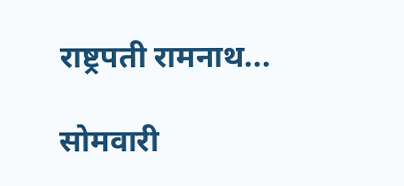राष्ट्रपती रामनाथ...

सोमवारी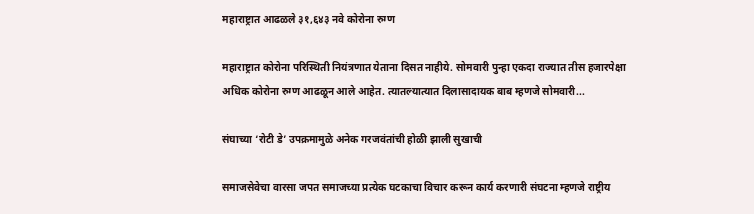महाराष्ट्रात आढळले ३१,६४३ नवे कोरोना रुग्ण

महाराष्ट्रात कोरोना परिस्थिती नियंत्रणात येताना दिसत नाहीये. सोमवारी पुन्हा एकदा राज्यात तीस हजारपेक्षा अधिक कोरोना रुग्ण आढळून आले आहेत. त्यातल्यात्यात दिलासादायक बाब म्हणजे सोमवारी...

संघाच्या ‘रोटी डे’ उपक्रमामुळे अनेक गरजवंतांची होळी झाली सुखाची

समाजसेवेचा वारसा जपत समाजच्या प्रत्येक घटकाचा विचार करून कार्य करणारी संघटना म्हणजे राष्ट्रीय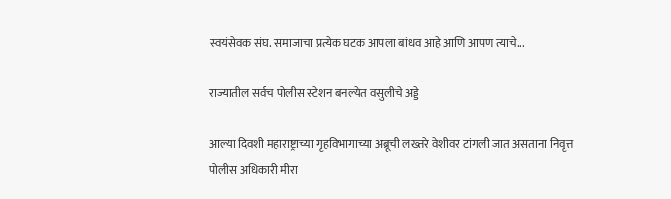स्वयंसेवक संघ. समाजाचा प्रत्येक घटक आपला बांधव आहे आणि आपण त्याचे...

राज्यातील सर्वच पोलीस स्टेशन बनल्येत वसुलीचे अड्डे

आल्या दिवशी महाराष्ट्राच्या गृहविभागाच्या अब्रूची लख्तरे वेशीवर टांगली जात असताना निवृत्त पोलीस अधिकारी मीरा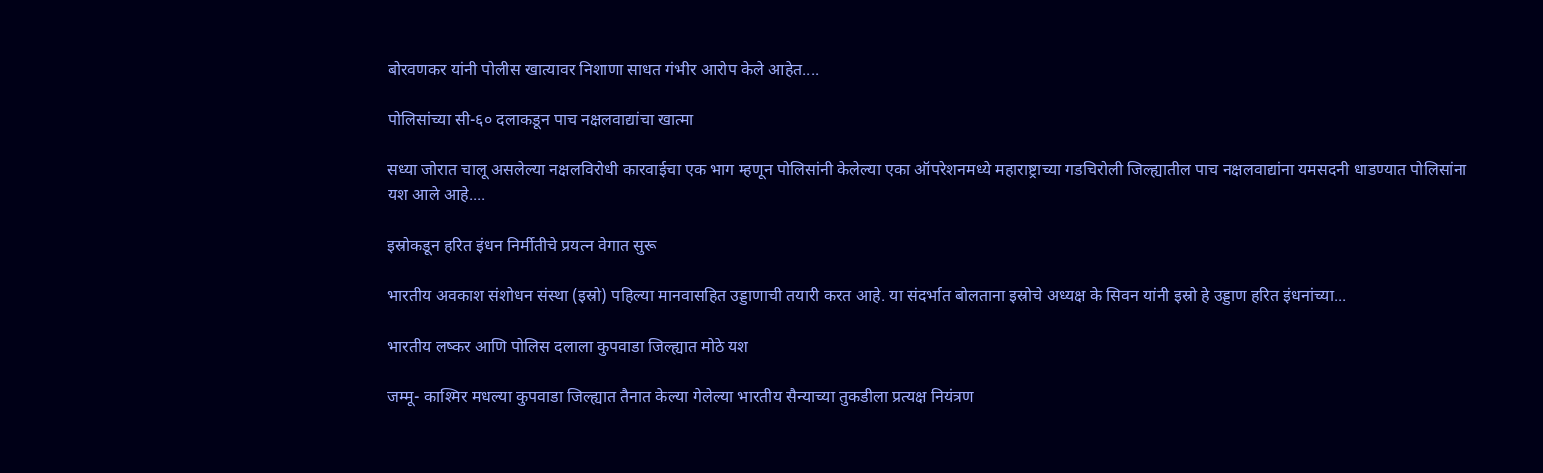बोरवणकर यांनी पोलीस खात्यावर निशाणा साधत गंभीर आरोप केले आहेत....

पोलिसांच्या सी-६० दलाकडून पाच नक्षलवाद्यांचा खात्मा

सध्या जोरात चालू असलेल्या नक्षलविरोधी कारवाईचा एक भाग म्हणून पोलिसांनी केलेल्या एका ऑपरेशनमध्ये महाराष्ट्राच्या गडचिरोली जिल्ह्यातील पाच नक्षलवाद्यांना यमसदनी धाडण्यात पोलिसांना यश आले आहे....

इस्रोकडून हरित इंधन निर्मीतीचे प्रयत्न वेगात सुरू

भारतीय अवकाश संशोधन संस्था (इस्रो) पहिल्या मानवासहित उड्डाणाची तयारी करत आहे. या संदर्भात बोलताना इस्रोचे अध्यक्ष के सिवन यांनी इस्रो हे उड्डाण हरित इंधनांच्या...

भारतीय लष्कर आणि पोलिस दलाला कुपवाडा जिल्ह्यात मोठे यश

जम्मू- काश्मिर मधल्या कुपवाडा जिल्ह्यात तैनात केल्या गेलेल्या भारतीय सैन्याच्या तुकडीला प्रत्यक्ष नियंत्रण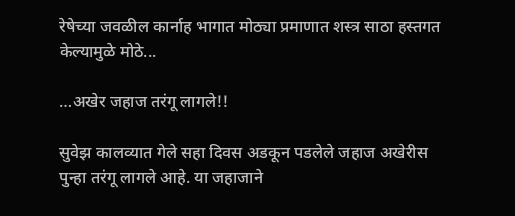रेषेच्या जवळील कार्नाह भागात मोठ्या प्रमाणात शस्त्र साठा हस्तगत केल्यामुळे मोठे...

…अखेर जहाज तरंगू लागले!!

सुवेझ कालव्यात गेले सहा दिवस अडकून पडलेले जहाज अखेरीस पुन्हा तरंगू लागले आहे. या जहाजाने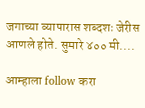जगाच्या व्यापारास शब्दशः जेरीस आणले होते. सुमारे ४०० मी....

आम्हाला follow करा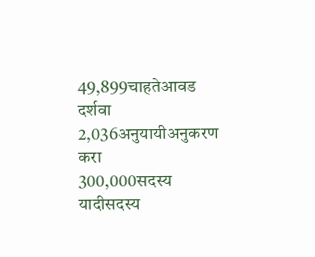49,899चाहतेआवड दर्शवा
2,036अनुयायीअनुकरण करा
300,000सदस्य यादीसदस्य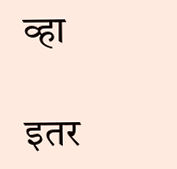व्हा

इतर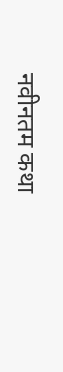नवीनतम कथा